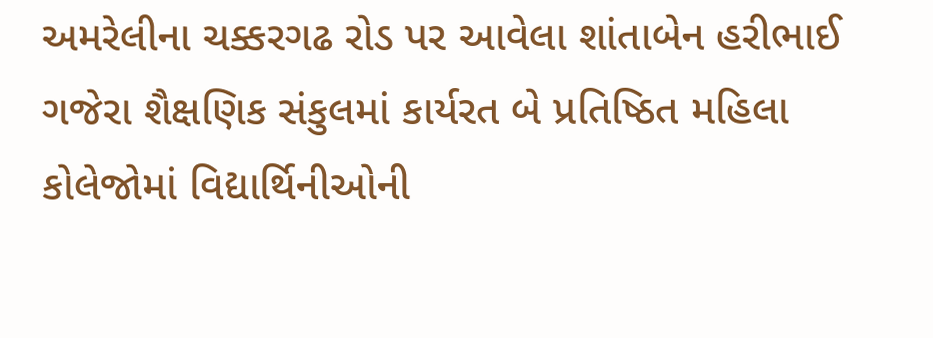અમરેલીના ચક્કરગઢ રોડ પર આવેલા શાંતાબેન હરીભાઈ ગજેરા શૈક્ષણિક સંકુલમાં કાર્યરત બે પ્રતિષ્ઠિત મહિલા કોલેજોમાં વિદ્યાર્થિનીઓની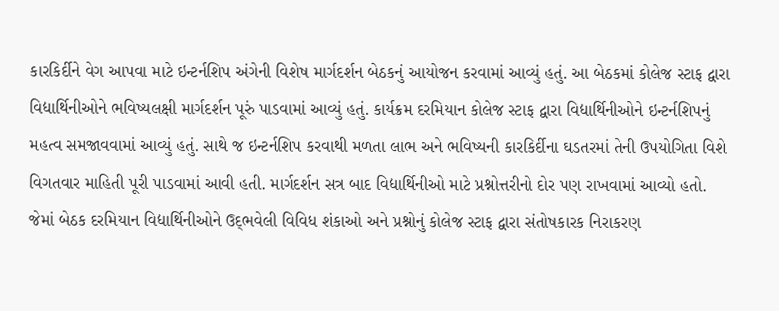કારકિર્દીને વેગ આપવા માટે ઇન્ટર્નશિપ અંગેની વિશેષ માર્ગદર્શન બેઠકનું આયોજન કરવામાં આવ્યું હતું. આ બેઠકમાં કોલેજ સ્ટાફ દ્વારા વિદ્યાર્થિનીઓને ભવિષ્યલક્ષી માર્ગદર્શન પૂરું પાડવામાં આવ્યું હતું. કાર્યક્રમ દરમિયાન કોલેજ સ્ટાફ દ્વારા વિદ્યાર્થિનીઓને ઇન્ટર્નશિપનું મહત્વ સમજાવવામાં આવ્યું હતું. સાથે જ ઇન્ટર્નશિપ કરવાથી મળતા લાભ અને ભવિષ્યની કારકિર્દીના ઘડતરમાં તેની ઉપયોગિતા વિશે વિગતવાર માહિતી પૂરી પાડવામાં આવી હતી. માર્ગદર્શન સત્ર બાદ વિદ્યાર્થિનીઓ માટે પ્રશ્નોત્તરીનો દોર પણ રાખવામાં આવ્યો હતો. જેમાં બેઠક દરમિયાન વિદ્યાર્થિનીઓને ઉદ્‌ભવેલી વિવિધ શંકાઓ અને પ્રશ્નોનું કોલેજ સ્ટાફ દ્વારા સંતોષકારક નિરાકરણ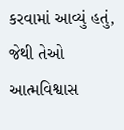કરવામાં આવ્યું હતું, જેથી તેઓ આત્મવિશ્વાસ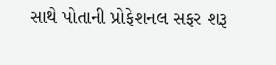સાથે પોતાની પ્રોફેશનલ સફર શરૂ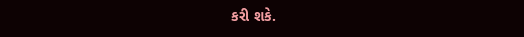કરી શકે.